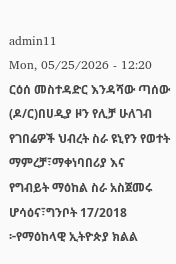admin11
Mon, 05/25/2026 - 12:20
ርዕሰ መስተዳድር እንዳሻው ጣሰው (ዶ/ር)በሀዲያ ዞን የሊቻ ሁለገብ
የገበሬዎች ህብረት ስራ ዩኒየን የወተት ማምረቻ፣ማቀነባበሪያ እና
የግብይት ማዕከል ስራ አስጀመሩ
ሆሳዕና፣ግንቦት 17/2018 ፦የማዕከላዊ ኢትዮጵያ ክልል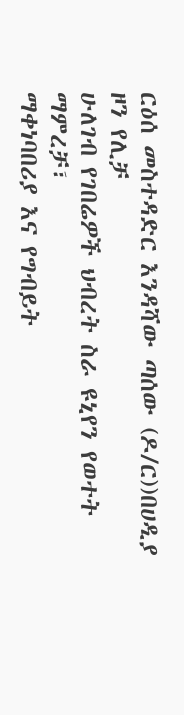ርዕሰ መስተዳድር እንዳሻው ጣሰው (ዶ/ር))በሀዲያ ዞን የሊቻ
ሁለገብ የገበሬዎች ህብረት ስራ ዩኒየን የወተት ማምረቻ፣
ማቀነባበሪያ እና የግብይት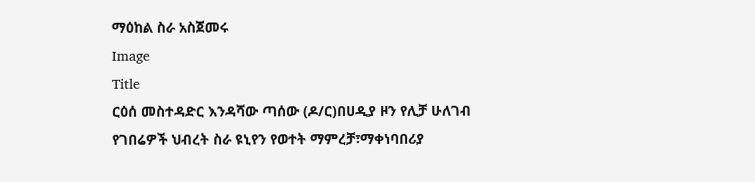ማዕከል ስራ አስጀመሩ
Image
Title
ርዕሰ መስተዳድር እንዳሻው ጣሰው (ዶ/ር)በሀዲያ ዞን የሊቻ ሁለገብ
የገበሬዎች ህብረት ስራ ዩኒየን የወተት ማምረቻ፣ማቀነባበሪያ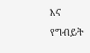እና
የግብይት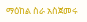ማዕከል ስራ አስጀመሩ